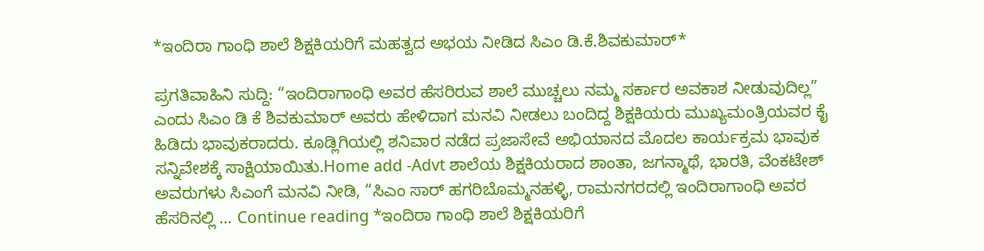*ಇಂದಿರಾ ಗಾಂಧಿ ಶಾಲೆ ಶಿಕ್ಷಕಿಯರಿಗೆ ಮಹತ್ವದ ಅಭಯ ನೀಡಿದ ಸಿಎಂ ಡಿ.ಕೆ.ಶಿವಕುಮಾರ್*

ಪ್ರಗತಿವಾಹಿನಿ ಸುದ್ದಿ: “ಇಂದಿರಾಗಾಂಧಿ ಅವರ ಹೆಸರಿರುವ ಶಾಲೆ ಮುಚ್ಚಲು ನಮ್ಮ ಸರ್ಕಾರ ಅವಕಾಶ ನೀಡುವುದಿಲ್ಲ” ಎಂದು ಸಿಎಂ ಡಿ ಕೆ ಶಿವಕುಮಾರ್ ಅವರು ಹೇಳಿದಾಗ ಮನವಿ ನೀಡಲು ಬಂದಿದ್ದ ಶಿಕ್ಷಕಿಯರು ಮುಖ್ಯಮಂತ್ರಿಯವರ ಕೈ ಹಿಡಿದು ಭಾವುಕರಾದರು. ಕೂಡ್ಲಿಗಿಯಲ್ಲಿ ಶನಿವಾರ ನಡೆದ ಪ್ರಜಾಸೇವೆ ಅಭಿಯಾನದ ಮೊದಲ ಕಾರ್ಯಕ್ರಮ ಭಾವುಕ ಸನ್ನಿವೇಶಕ್ಕೆ ಸಾಕ್ಷಿಯಾಯಿತು.Home add -Advt ಶಾಲೆಯ ಶಿಕ್ಷಕಿಯರಾದ ಶಾಂತಾ, ಜಗನ್ಮಾಥೆ, ಭಾರತಿ, ವೆಂಕಟೇಶ್ ಅವರುಗಳು ಸಿಎಂಗೆ ಮನವಿ ನೀಡಿ, “ಸಿಎಂ‌ ಸಾರ್ ಹಗರಿಬೊಮ್ಮನಹಳ್ಳಿ, ರಾಮನಗರದಲ್ಲಿ ಇಂದಿರಾಗಾಂಧಿ ಅವರ ಹೆಸರಿನಲ್ಲಿ … Continue reading *ಇಂದಿರಾ ಗಾಂಧಿ ಶಾಲೆ ಶಿಕ್ಷಕಿಯರಿಗೆ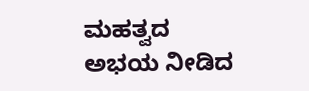ಮಹತ್ವದ ಅಭಯ ನೀಡಿದ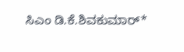ಸಿಎಂ ಡಿ.ಕೆ.ಶಿವಕುಮಾರ್*